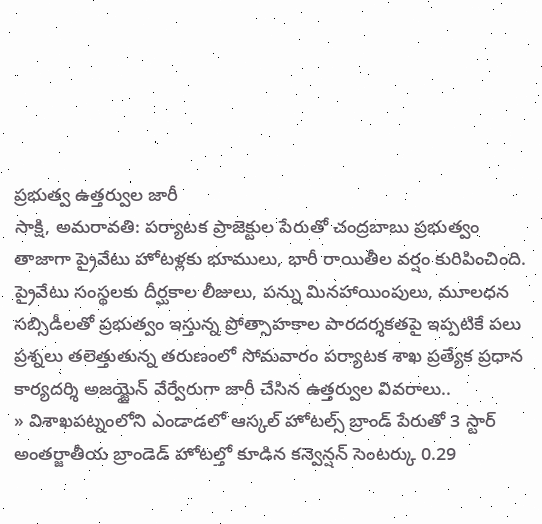ప్రభుత్వ ఉత్తర్వుల జారీ
సాక్షి, అమరావతి: పర్యాటక ప్రాజెక్టుల పేరుతో చంద్రబాబు ప్రభుత్వం తాజాగా ప్రైవేటు హోటళ్లకు భూములు, భారీ రాయితీల వర్షం కురిపించింది. ప్రైవేటు సంస్థలకు దీర్ఘకాల లీజులు, పన్ను మినహాయింపులు, మూలధన సబ్సిడీలతో ప్రభుత్వం ఇస్తున్న ప్రోత్సాహకాల పారదర్శకతపై ఇప్పటికే పలు ప్రశ్నలు తలెత్తుతున్న తరుణంలో సోమవారం పర్యాటక శాఖ ప్రత్యేక ప్రధాన కార్యదర్శి అజయ్జైన్ వేర్వేరుగా జారీ చేసిన ఉత్తర్వుల వివరాలు..
» విశాఖపట్నంలోని ఎండాడలో ఆస్కల్ హోటల్స్ బ్రాండ్ పేరుతో 3 స్టార్ అంతర్జాతీయ బ్రాండెడ్ హోటల్తో కూడిన కన్వెన్షన్ సెంటర్కు 0.29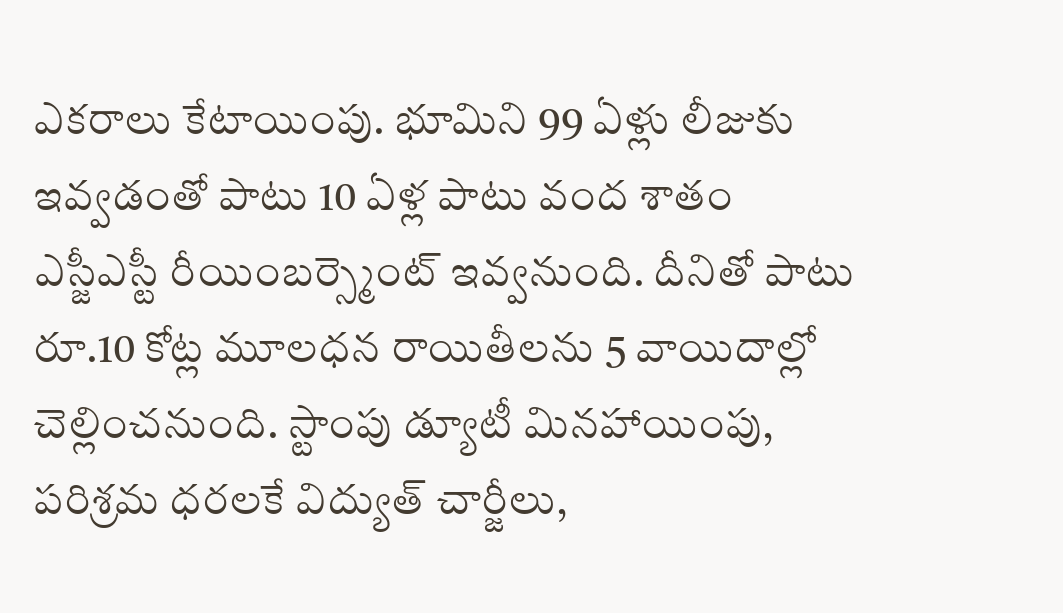ఎకరాలు కేటాయింపు. భూమిని 99 ఏళ్లు లీజుకు ఇవ్వడంతో పాటు 10 ఏళ్ల పాటు వంద శాతం ఎస్జీఎస్టీ రీయింబర్స్మెంట్ ఇవ్వనుంది. దీనితో పాటు రూ.10 కోట్ల మూలధన రాయితీలను 5 వాయిదాల్లో చెల్లించనుంది. స్టాంపు డ్యూటీ మినహాయింపు, పరిశ్రమ ధరలకే విద్యుత్ చార్జీలు,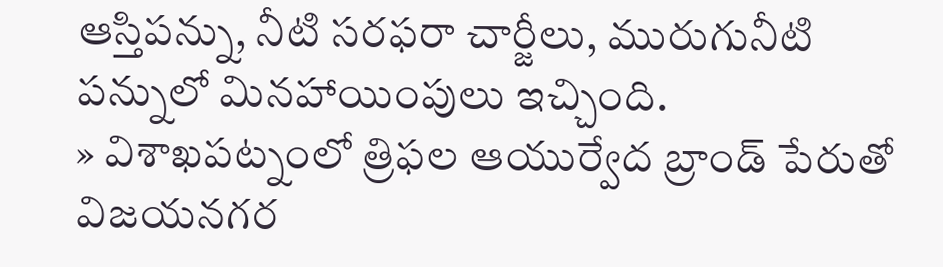ఆస్తిపన్ను, నీటి సరఫరా చార్జీలు, మురుగునీటి పన్నులో మినహాయింపులు ఇచ్చింది.
» విశాఖపట్నంలో త్రిఫల ఆయుర్వేద బ్రాండ్ పేరుతో విజయనగర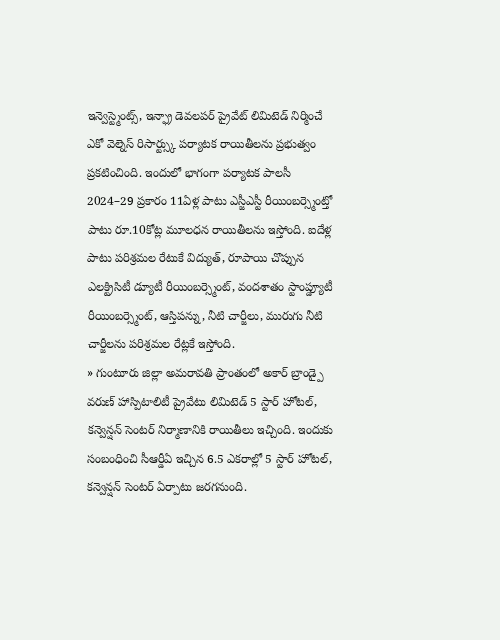ఇన్వెస్ట్మెంట్స్, ఇన్ఫ్రా డెవలపర్ ప్రైవేట్ లిమిటెడ్ నిర్మించే ఎకో వెల్నెస్ రిసార్ట్స్కు పర్యాటక రాయితీలను ప్రభుత్వం ప్రకటించింది. ఇందులో భాగంగా పర్యాటక పాలసీ 2024–29 ప్రకారం 11ఏళ్ల పాటు ఎస్జీఎస్టీ రీయింబర్స్మెంట్తో పాటు రూ.10కోట్ల మూలధన రాయితీలను ఇస్తోంది. ఐదేళ్ల పాటు పరిశ్రమల రేటుకే విద్యుత్, రూపాయి చొప్పున ఎలక్ట్రిసిటీ డ్యూటీ రీయింబర్స్మెంట్, వందశాతం స్టాంప్డ్యూటీ రీయింబర్స్మెంట్, ఆస్తిపన్ను, నీటి చార్జీలు, మురుగు నీటి చార్జీలను పరిశ్రమల రేట్లకే ఇస్తోంది.
» గుంటూరు జిల్లా అమరావతి ప్రాంతంలో అకార్ బ్రాండ్పై వరుణ్ హాస్పిటాలిటీ ప్రైవేటు లిమిటెడ్ 5 స్టార్ హోటల్, కన్వెన్షన్ సెంటర్ నిర్మాణానికి రాయితీలు ఇచ్చింది. ఇందుకు సంబంధించి సీఆర్డీఏ ఇచ్చిన 6.5 ఎకరాల్లో 5 స్టార్ హోటల్, కన్వెన్షన్ సెంటర్ ఏర్పాటు జరగనుంది.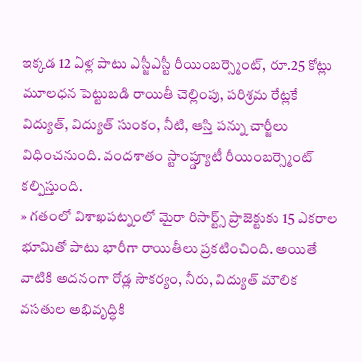ఇక్కడ 12 ఏళ్ల పాటు ఎస్జీఎస్టీ రీయింబర్స్మెంట్, రూ.25 కోట్లు మూలధన పెట్టుబడి రాయితీ చెల్లింపు, పరిశ్రమ రేట్లకే విద్యుత్, విద్యుత్ సుంకం, నీటి, ఆస్తి పన్ను చార్జీలు విధించనుంది. వందశాతం స్టాంప్డ్యూటీ రీయింబర్స్మెంట్ కల్పిస్తుంది.
» గతంలో విశాఖపట్నంలో మైరా రిసార్ట్స్ ప్రాజెక్టుకు 15 ఎకరాల భూమితో పాటు భారీగా రాయితీలు ప్రకటించింది. అయితే వాటికి అదనంగా రోడ్ల సౌకర్యం, నీరు, విద్యుత్ మౌలిక వసతుల అభివృద్ధికి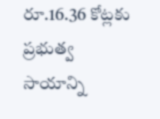రూ.16.36 కోట్లకు ప్రభుత్వ సాయాన్ని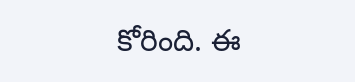కోరింది. ఈ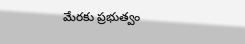మేరకు ప్రభుత్వం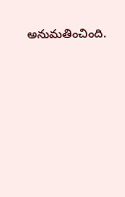అనుమతించింది.